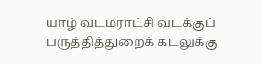யாழ் வடமராட்சி வடக்குப் பருத்தித்துறைக் கடலுக்கு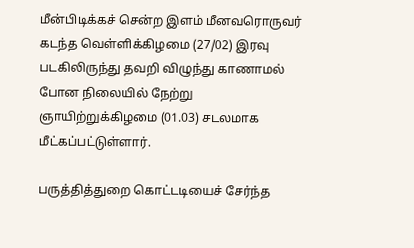மீன்பிடிக்கச் சென்ற இளம் மீனவரொருவர் கடந்த வெள்ளிக்கிழமை (27/02) இரவு படகிலிருந்து தவறி விழுந்து காணாமல் போன நிலையில் நேற்று ஞாயிற்றுக்கிழமை (01.03) சடலமாக மீட்கப்பட்டுள்ளார்.

பருத்தித்துறை கொட்டடியைச் சேர்ந்த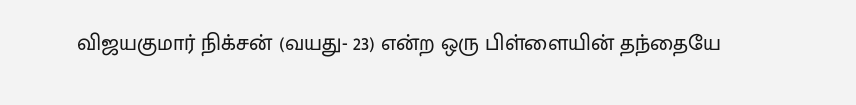விஜயகுமார் நிக்சன் (வயது- 23) என்ற ஒரு பிள்ளையின் தந்தையே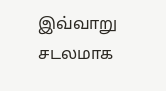இவ்வாறு சடலமாக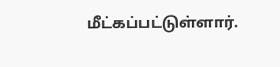மீட்கப்பட்டுள்ளார்.